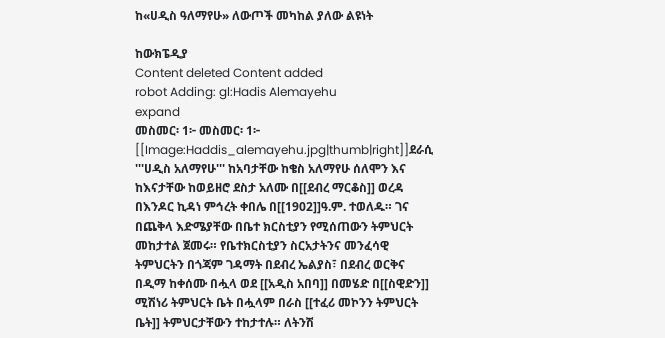ከ«ሀዲስ ዓለማየሁ» ለውጦች መካከል ያለው ልዩነት

ከውክፔዲያ
Content deleted Content added
robot Adding: gl:Hadis Alemayehu
expand
መስመር፡ 1፦ መስመር፡ 1፦
[[Image:Haddis_alemayehu.jpg|thumb|right]]ደራሲ '''ሀዲስ አለማየሁ''' ከአባታቸው ከቄስ አለማየሁ ሰለሞን እና ከእናታቸው ከወይዘሮ ደስታ አለሙ በ[[ደብረ ማርቆስ]] ወረዳ በእንዶር ኪዳነ ምኅረት ቀበሌ በ[[1902]]ዓ.ም. ተወለዱ። ገና በጨቅላ እድሜያቸው በቤተ ክርስቲያን የሚሰጠውን ትምህርት መከታተል ጀመሩ። የቤተክርስቲያን ስርአታትንና መንፈሳዊ ትምህርትን በጎጃም ገዳማት በደብረ ኤልያስ፣ በደብረ ወርቅና በዲማ ከቀሰሙ በሗላ ወደ [[አዲስ አበባ]] በመሄድ በ[[ስዊድን]] ሚሽነሪ ትምህርት ቤት በሗላም በራስ [[ተፈሪ መኮንን ትምህርት ቤት]] ትምህርታቸውን ተከታተሉ። ለትንሽ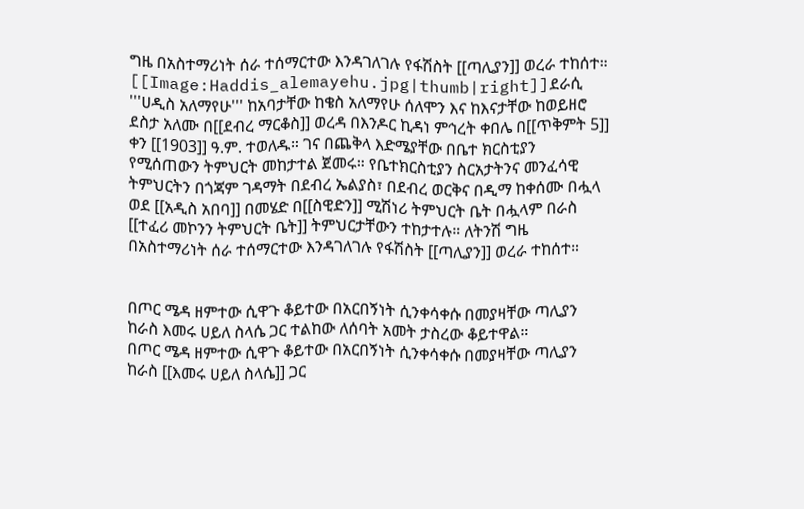ግዜ በአስተማሪነት ሰራ ተሰማርተው እንዳገለገሉ የፋሽስት [[ጣሊያን]] ወረራ ተከሰተ።
[[Image:Haddis_alemayehu.jpg|thumb|right]]ደራሲ '''ሀዲስ አለማየሁ''' ከአባታቸው ከቄስ አለማየሁ ሰለሞን እና ከእናታቸው ከወይዘሮ ደስታ አለሙ በ[[ደብረ ማርቆስ]] ወረዳ በእንዶር ኪዳነ ምኅረት ቀበሌ በ[[ጥቅምት 5]] ቀን [[1903]] ዓ.ም. ተወለዱ። ገና በጨቅላ እድሜያቸው በቤተ ክርስቲያን የሚሰጠውን ትምህርት መከታተል ጀመሩ። የቤተክርስቲያን ስርአታትንና መንፈሳዊ ትምህርትን በጎጃም ገዳማት በደብረ ኤልያስ፣ በደብረ ወርቅና በዲማ ከቀሰሙ በሗላ ወደ [[አዲስ አበባ]] በመሄድ በ[[ስዊድን]] ሚሽነሪ ትምህርት ቤት በሗላም በራስ [[ተፈሪ መኮንን ትምህርት ቤት]] ትምህርታቸውን ተከታተሉ። ለትንሽ ግዜ በአስተማሪነት ሰራ ተሰማርተው እንዳገለገሉ የፋሽስት [[ጣሊያን]] ወረራ ተከሰተ።


በጦር ሜዳ ዘምተው ሲዋጉ ቆይተው በአርበኝነት ሲንቀሳቀሱ በመያዛቸው ጣሊያን ከራስ እመሩ ሀይለ ስላሴ ጋር ተልከው ለሰባት አመት ታስረው ቆይተዋል።
በጦር ሜዳ ዘምተው ሲዋጉ ቆይተው በአርበኝነት ሲንቀሳቀሱ በመያዛቸው ጣሊያን ከራስ [[እመሩ ሀይለ ስላሴ]] ጋር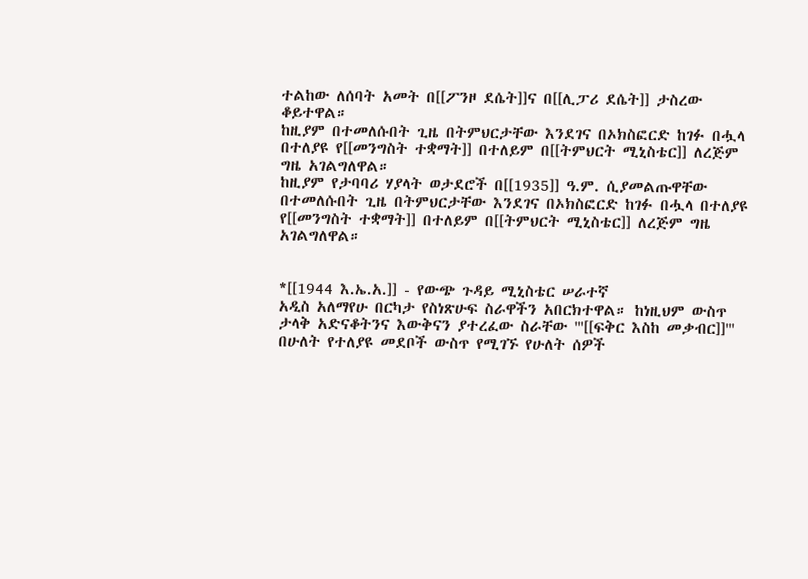ተልከው ለሰባት አመት በ[[ፖንዞ ደሴት]]ና በ[[ሊፓሪ ደሴት]] ታስረው ቆይተዋል።
ከዚያም በተመለሱበት ጊዜ በትምህርታቸው እንደገና በኦክስፎርድ ከገፉ በሗላ በተለያዩ የ[[መንግስት ተቋማት]] በተለይም በ[[ትምህርት ሚኒስቴር]] ለረጅም ግዜ አገልግለዋል።
ከዚያም የታባባሪ ሃያላት ወታደሮች በ[[1935]] ዓ.ም. ሲያመልጡዋቸው በተመለሱበት ጊዜ በትምህርታቸው እንደገና በኦክስፎርድ ከገፉ በሗላ በተለያዩ የ[[መንግስት ተቋማት]] በተለይም በ[[ትምህርት ሚኒስቴር]] ለረጅም ግዜ አገልግለዋል።


*[[1944 እ.ኤ.አ.]] - የውጭ ጉዳይ ሚኒስቴር ሠራተኛ
አዲስ አለማየሁ በርካታ የስነጽሁፍ ስራዋችን አበርክተዋል። ከነዚህም ውስጥ ታላቅ አድናቆትንና እውቅናን ያተረፈው ስራቸው '''[[ፍቅር እስከ መቃብር]]''' በሁለት የተለያዩ መደቦች ውስጥ የሚገኙ የሁለት ሰዎች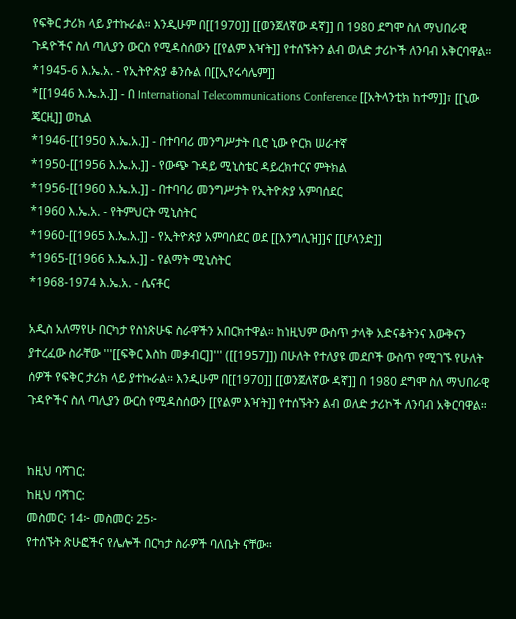የፍቅር ታሪክ ላይ ያተኩራል። እንዲሁም በ[[1970]] [[ወንጀለኛው ዳኛ]] በ 1980 ደግሞ ስለ ማህበራዊ ጉዳዮችና ስለ ጣሊያን ውርስ የሚዳስሰውን [[የልም እዣት]] የተሰኙትን ልብ ወለድ ታሪኮች ለንባብ አቅርባዋል።
*1945-6 እ.ኤ.አ. - የኢትዮጵያ ቆንሱል በ[[ኢየሩሳሌም]]
*[[1946 እ.ኤ.አ.]] - በ International Telecommunications Conference [[አትላንቲክ ከተማ]]፣ [[ኒው ጄርዚ]] ወኪል
*1946-[[1950 እ.ኤ.አ.]] - በተባባሪ መንግሥታት ቢሮ ኒው ዮርክ ሠራተኛ
*1950-[[1956 እ.ኤ.አ.]] - የውጭ ጉዳይ ሚኒስቴር ዳይረክተርና ምትክል
*1956-[[1960 እ.ኤ.አ.]] - በተባባሪ መንግሥታት የኢትዮጵያ አምባሰደር
*1960 እ.ኤ.አ. - የትምህርት ሚኒስትር
*1960-[[1965 እ.ኤ.አ.]] - የኢትዮጵያ አምባሰደር ወደ [[እንግሊዝ]]ና [[ሆላንድ]]
*1965-[[1966 እ.ኤ.አ.]] - የልማት ሚኒስትር
*1968-1974 እ.ኤ.አ. - ሴናቶር

አዲስ አለማየሁ በርካታ የስነጽሁፍ ስራዋችን አበርክተዋል። ከነዚህም ውስጥ ታላቅ አድናቆትንና እውቅናን ያተረፈው ስራቸው '''[[ፍቅር እስከ መቃብር]]''' ([[1957]]) በሁለት የተለያዩ መደቦች ውስጥ የሚገኙ የሁለት ሰዎች የፍቅር ታሪክ ላይ ያተኩራል። እንዲሁም በ[[1970]] [[ወንጀለኛው ዳኛ]] በ 1980 ደግሞ ስለ ማህበራዊ ጉዳዮችና ስለ ጣሊያን ውርስ የሚዳስሰውን [[የልም እዣት]] የተሰኙትን ልብ ወለድ ታሪኮች ለንባብ አቅርባዋል።


ከዚህ ባሻገር:
ከዚህ ባሻገር:
መስመር፡ 14፦ መስመር፡ 25፦
የተሰኙት ጽሁፎችና የሌሎች በርካታ ስራዎች ባለቤት ናቸው።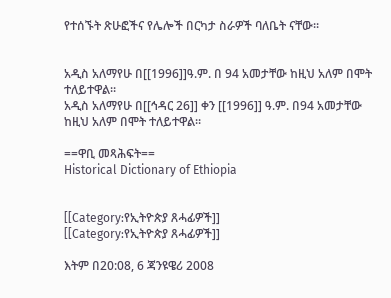የተሰኙት ጽሁፎችና የሌሎች በርካታ ስራዎች ባለቤት ናቸው።


አዲስ አለማየሁ በ[[1996]]ዓ.ም. በ 94 አመታቸው ከዚህ አለም በሞት ተለይተዋል።
አዲስ አለማየሁ በ[[ኅዳር 26]] ቀን [[1996]] ዓ.ም. በ94 አመታቸው ከዚህ አለም በሞት ተለይተዋል።

==ዋቢ መጻሕፍት==
Historical Dictionary of Ethiopia


[[Category:የኢትዮጵያ ጸሓፊዎች]]
[[Category:የኢትዮጵያ ጸሓፊዎች]]

እትም በ20:08, 6 ጃንዩዌሪ 2008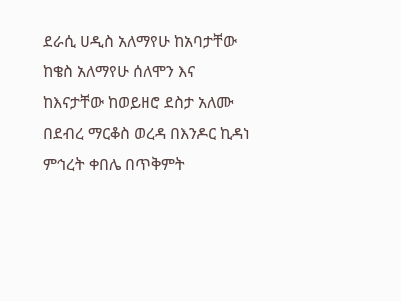ደራሲ ሀዲስ አለማየሁ ከአባታቸው ከቄስ አለማየሁ ሰለሞን እና ከእናታቸው ከወይዘሮ ደስታ አለሙ በደብረ ማርቆስ ወረዳ በእንዶር ኪዳነ ምኅረት ቀበሌ በጥቅምት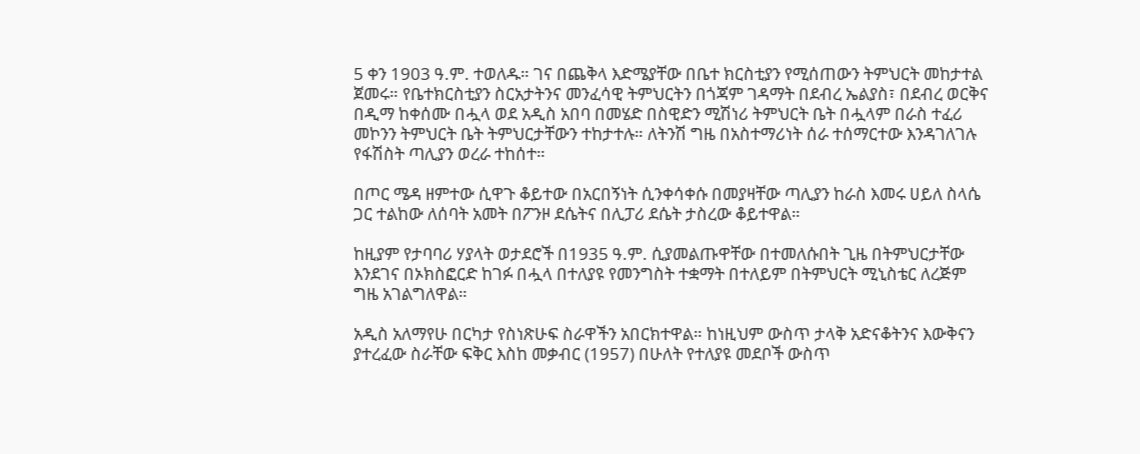5 ቀን 1903 ዓ.ም. ተወለዱ። ገና በጨቅላ እድሜያቸው በቤተ ክርስቲያን የሚሰጠውን ትምህርት መከታተል ጀመሩ። የቤተክርስቲያን ስርአታትንና መንፈሳዊ ትምህርትን በጎጃም ገዳማት በደብረ ኤልያስ፣ በደብረ ወርቅና በዲማ ከቀሰሙ በሗላ ወደ አዲስ አበባ በመሄድ በስዊድን ሚሽነሪ ትምህርት ቤት በሗላም በራስ ተፈሪ መኮንን ትምህርት ቤት ትምህርታቸውን ተከታተሉ። ለትንሽ ግዜ በአስተማሪነት ሰራ ተሰማርተው እንዳገለገሉ የፋሽስት ጣሊያን ወረራ ተከሰተ።

በጦር ሜዳ ዘምተው ሲዋጉ ቆይተው በአርበኝነት ሲንቀሳቀሱ በመያዛቸው ጣሊያን ከራስ እመሩ ሀይለ ስላሴ ጋር ተልከው ለሰባት አመት በፖንዞ ደሴትና በሊፓሪ ደሴት ታስረው ቆይተዋል።

ከዚያም የታባባሪ ሃያላት ወታደሮች በ1935 ዓ.ም. ሲያመልጡዋቸው በተመለሱበት ጊዜ በትምህርታቸው እንደገና በኦክስፎርድ ከገፉ በሗላ በተለያዩ የመንግስት ተቋማት በተለይም በትምህርት ሚኒስቴር ለረጅም ግዜ አገልግለዋል።

አዲስ አለማየሁ በርካታ የስነጽሁፍ ስራዋችን አበርክተዋል። ከነዚህም ውስጥ ታላቅ አድናቆትንና እውቅናን ያተረፈው ስራቸው ፍቅር እስከ መቃብር (1957) በሁለት የተለያዩ መደቦች ውስጥ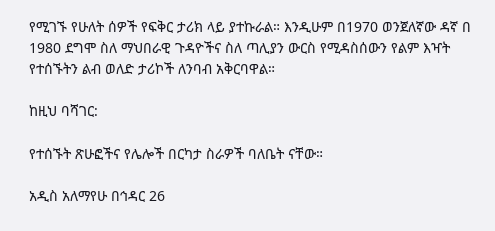የሚገኙ የሁለት ሰዎች የፍቅር ታሪክ ላይ ያተኩራል። እንዲሁም በ1970 ወንጀለኛው ዳኛ በ 1980 ደግሞ ስለ ማህበራዊ ጉዳዮችና ስለ ጣሊያን ውርስ የሚዳስሰውን የልም እዣት የተሰኙትን ልብ ወለድ ታሪኮች ለንባብ አቅርባዋል።

ከዚህ ባሻገር:

የተሰኙት ጽሁፎችና የሌሎች በርካታ ስራዎች ባለቤት ናቸው።

አዲስ አለማየሁ በኅዳር 26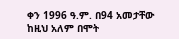ቀን 1996 ዓ.ም. በ94 አመታቸው ከዚህ አለም በሞት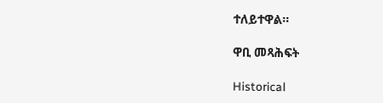ተለይተዋል።

ዋቢ መጻሕፍት

Historical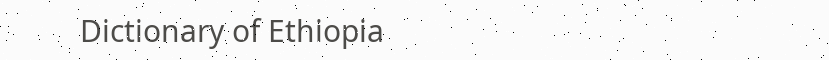Dictionary of Ethiopia